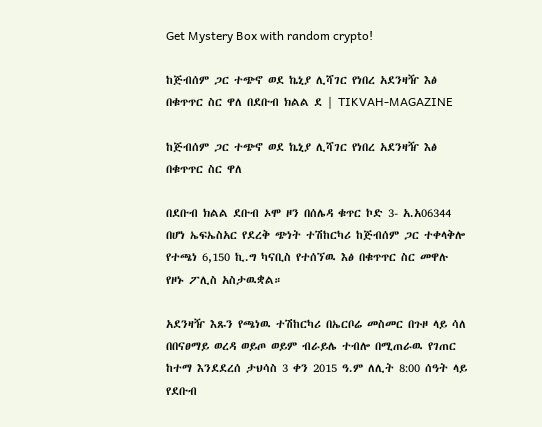Get Mystery Box with random crypto!

ከጅብሰም ጋር ተጭኖ ወደ ኬኒያ ሊሻገር የነበረ አደንዛዥ እፅ በቁጥጥር ስር ዋለ በደቡብ ክልል ደ | TIKVAH-MAGAZINE

ከጅብሰም ጋር ተጭኖ ወደ ኬኒያ ሊሻገር የነበረ አደንዛዥ እፅ በቁጥጥር ስር ዋለ

በደቡብ ክልል ደቡብ ኦሞ ዞን በሰሌዳ ቁጥር ኮድ 3- አ.አ06344 በሆነ ኤፍኤስአር የደረቅ ጭነት ተሽከርካሪ ከጅብሰም ጋር ተቀላቅሎ የተጫነ 6,150 ኪ.ግ ካናቢስ የተሰኘዉ እፅ በቁጥጥር ስር መዋሉ የዞኑ ፖሊስ አስታዉቋል።

አደንዛዥ እጹን የጫነዉ ተሽከርካሪ በኤርቦሬ መስመር በጉዞ ላይ ሳለ በበናፀማይ ወረዳ ወይጦ ወይም ብራይሌ ተብሎ በሚጠራዉ የገጠር ከተማ እንደደረሰ ታህሳስ 3 ቀን 2015 ዓ.ም ለሊት 8:00 ሰዓት ላይ የደቡብ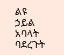ልዩ ኃይል አባላት ባደረጉት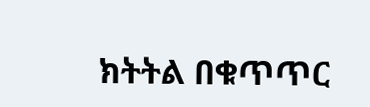ክትትል በቁጥጥር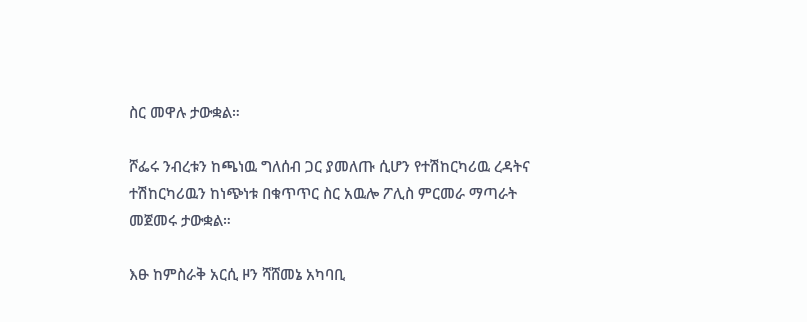ስር መዋሉ ታውቋል።

ሾፌሩ ንብረቱን ከጫነዉ ግለሰብ ጋር ያመለጡ ሲሆን የተሽከርካሪዉ ረዳትና ተሽከርካሪዉን ከነጭነቱ በቁጥጥር ስር አዉሎ ፖሊስ ምርመራ ማጣራት መጀመሩ ታውቋል።

እፁ ከምስራቅ አርሲ ዞን ሻሸመኔ አካባቢ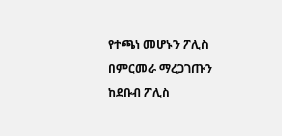የተጫነ መሆኑን ፖሊስ በምርመራ ማረጋገጡን ከደቡብ ፖሊስ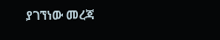ያገኘነው መረጃ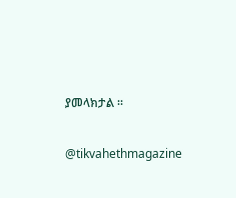ያመላክታል ።

@tikvahethmagazine